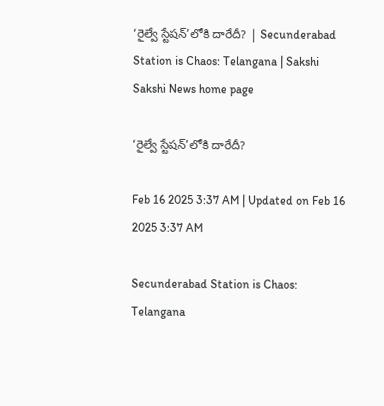‘రైల్వే స్టేషన్‌’లోకి దారేదీ? | Secunderabad Station is Chaos: Telangana | Sakshi
Sakshi News home page

‘రైల్వే స్టేషన్‌’లోకి దారేదీ?

Feb 16 2025 3:37 AM | Updated on Feb 16 2025 3:37 AM

Secunderabad Station is Chaos: Telangana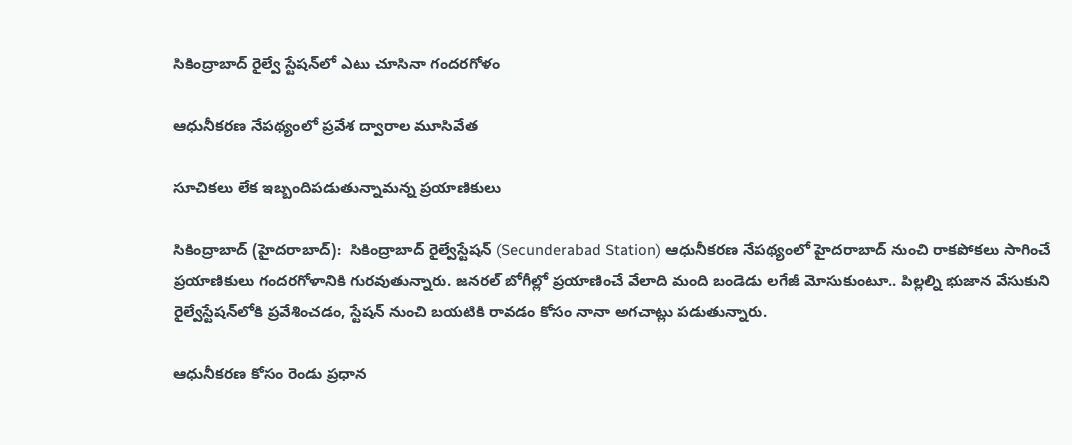సికింద్రాబాద్‌ రైల్వే స్టేషన్‌లో ఎటు చూసినా గందరగోళం

ఆధునీకరణ నేపథ్యంలో ప్రవేశ ద్వారాల మూసివేత

సూచికలు లేక ఇబ్బందిపడుతున్నామన్న ప్రయాణికులు

సికింద్రాబాద్‌ (హైదరాబాద్‌):  సికింద్రాబాద్‌ రైల్వేస్టేషన్‌ (Secunderabad Station) ఆధునీకరణ నేపథ్యంలో హైదరాబాద్‌ నుంచి రాకపోకలు సాగించే ప్రయాణికులు గందరగోళానికి గురవుతున్నారు. జనరల్‌ బోగీల్లో ప్రయాణించే వేలాది మంది బండెడు లగేజీ మోసుకుంటూ.. పిల్లల్ని భుజాన వేసుకుని రైల్వేస్టేషన్‌లోకి ప్రవేశించడం, స్టేషన్‌ నుంచి బయటికి రావడం కోసం నానా అగచాట్లు పడుతున్నారు.

ఆధునీకరణ కోసం రెండు ప్రధాన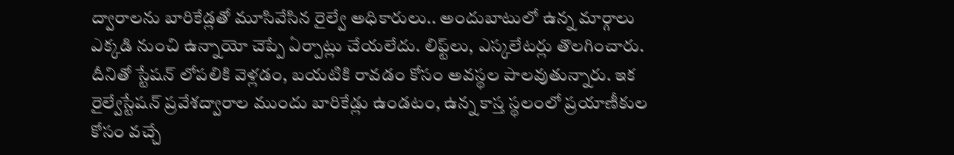ద్వారాలను బారికేడ్లతో మూసివేసిన రైల్వే అధికారులు.. అందుబాటులో ఉన్న మార్గాలు ఎక్కడి నుంచి ఉన్నాయో చెప్పే ఏర్పాట్లు చేయలేదు. లిఫ్ట్‌లు, ఎస్కలేటర్లు తొలగించారు. దీనితో స్టేషన్‌ లోపలికి వెళ్లడం, బయటికి రావడం కోసం అవస్థల పాలవుతున్నారు. ఇక రైల్వేస్టేషన్‌ ప్రవేశద్వారాల ముందు బారికేడ్లు ఉండటం, ఉన్న కాస్త స్థలంలో ప్రయాణీకుల కోసం వచ్చే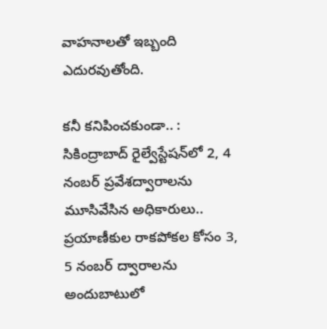వాహనాలతో ఇబ్బంది ఎదురవుతోంది.

కనీ కనిపించకుండా.. : సికింద్రాబాద్‌ రైల్వేస్టేషన్‌లో 2, 4 నంబర్‌ ప్రవేశద్వారాలను మూసివేసిన అధికారులు.. ప్రయాణీకుల రాకపోకల కోసం 3, 5 నంబర్‌ ద్వారాలను అందుబాటులో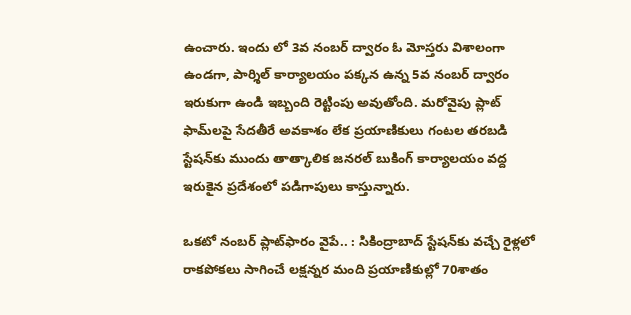ఉంచారు. ఇందు లో 3వ నంబర్‌ ద్వారం ఓ మోస్తరు విశాలంగా ఉండగా, పార్శిల్‌ కార్యాలయం పక్కన ఉన్న 5వ నంబర్‌ ద్వారం ఇరుకుగా ఉండి ఇబ్బంది రెట్టింపు అవుతోంది. మరోవైపు ప్లాట్‌ ఫామ్‌లపై సేదతీరే అవకాశం లేక ప్రయాణికులు గంటల తరబడి స్టేషన్‌కు ముందు తాత్కాలిక జనరల్‌ బుకింగ్‌ కార్యాలయం వద్ద ఇరుకైన ప్రదేశంలో పడిగాపులు కాస్తున్నారు.

ఒకటో నంబర్‌ ప్లాట్‌ఫారం వైపే.. : సికింద్రాబాద్‌ స్టేషన్‌కు వచ్చే రైళ్లలో రాకపోకలు సాగించే లక్షన్నర మంది ప్రయాణికుల్లో 70శాతం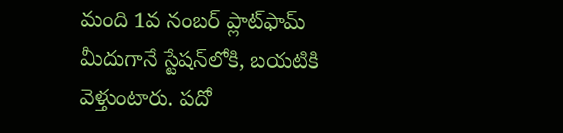మంది 1వ నంబర్‌ ప్లాట్‌ఫామ్‌ మీదుగానే స్టేషన్‌లోకి, బయటికి వెళ్తుంటారు. పదో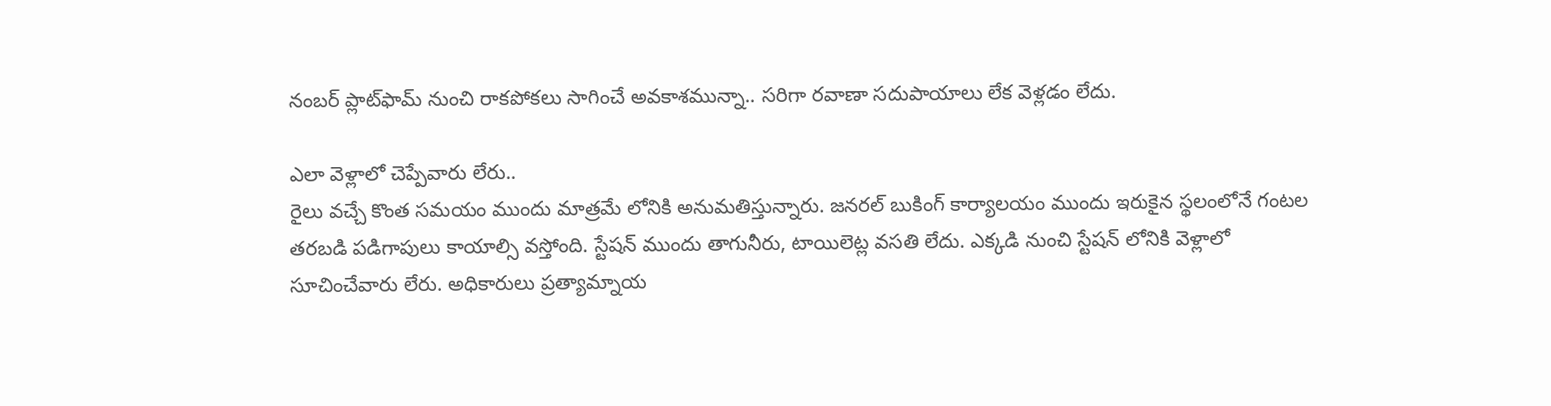నంబర్‌ ప్లాట్‌ఫామ్‌ నుంచి రాకపోకలు సాగించే అవకాశమున్నా.. సరిగా రవాణా సదుపాయాలు లేక వెళ్లడం లేదు.

ఎలా వెళ్లాలో చెప్పేవారు లేరు..
రైలు వచ్చే కొంత సమయం ముందు మాత్రమే లోనికి అనుమతిస్తున్నారు. జనరల్‌ బుకింగ్‌ కార్యాలయం ముందు ఇరుకైన స్థలంలోనే గంటల తరబడి పడిగాపులు కాయాల్సి వస్తోంది. స్టేషన్‌ ముందు తాగునీరు, టాయిలెట్ల వసతి లేదు. ఎక్కడి నుంచి స్టేషన్‌ లోనికి వెళ్లాలో సూచించేవారు లేరు. అధికారులు ప్రత్యామ్నాయ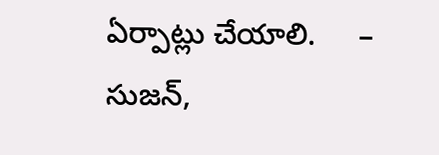ఏర్పాట్లు చేయాలి.     – సుజన్,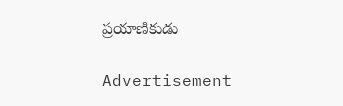ప్రయాణికుడు

Advertisement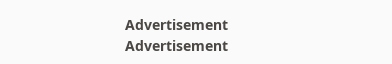Advertisement
Advertisement